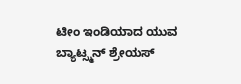ಟೀಂ ಇಂಡಿಯಾದ ಯುವ ಬ್ಯಾಟ್ಸ್ಮನ್ ಶ್ರೇಯಸ್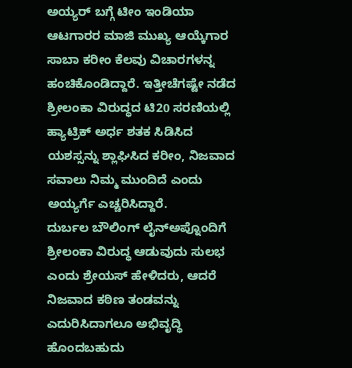ಅಯ್ಯರ್ ಬಗ್ಗೆ ಟೀಂ ಇಂಡಿಯಾ ಆಟಗಾರರ ಮಾಜಿ ಮುಖ್ಯ ಆಯ್ಕೆಗಾರ ಸಾಬಾ ಕರೀಂ ಕೆಲವು ವಿಚಾರಗಳನ್ನ ಹಂಚಿಕೊಂಡಿದ್ದಾರೆ. ಇತ್ತೀಚೆಗಷ್ಟೇ ನಡೆದ ಶ್ರೀಲಂಕಾ ವಿರುದ್ಧದ ಟಿ20 ಸರಣಿಯಲ್ಲಿ ಹ್ಯಾಟ್ರಿಕ್ ಅರ್ಧ ಶತಕ ಸಿಡಿಸಿದ ಯಶಸ್ಸನ್ನು ಶ್ಲಾಘಿಸಿದ ಕರೀಂ, ನಿಜವಾದ ಸವಾಲು ನಿಮ್ಮ ಮುಂದಿದೆ ಎಂದು ಅಯ್ಯರ್ಗೆ ಎಚ್ಚರಿಸಿದ್ದಾರೆ.
ದುರ್ಬಲ ಬೌಲಿಂಗ್ ಲೈನ್ಅಪ್ನೊಂದಿಗೆ ಶ್ರೀಲಂಕಾ ವಿರುದ್ಧ ಆಡುವುದು ಸುಲಭ ಎಂದು ಶ್ರೇಯಸ್ ಹೇಳಿದರು, ಆದರೆ ನಿಜವಾದ ಕಠಿಣ ತಂಡವನ್ನು ಎದುರಿಸಿದಾಗಲೂ ಅಭಿವೃದ್ಧಿ ಹೊಂದಬಹುದು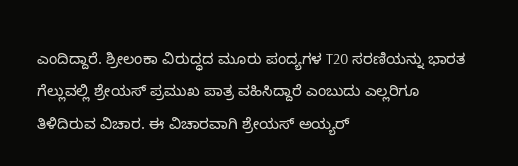ಎಂದಿದ್ದಾರೆ. ಶ್ರೀಲಂಕಾ ವಿರುದ್ಧದ ಮೂರು ಪಂದ್ಯಗಳ T20 ಸರಣಿಯನ್ನು ಭಾರತ ಗೆಲ್ಲುವಲ್ಲಿ ಶ್ರೇಯಸ್ ಪ್ರಮುಖ ಪಾತ್ರ ವಹಿಸಿದ್ದಾರೆ ಎಂಬುದು ಎಲ್ಲರಿಗೂ ತಿಳಿದಿರುವ ವಿಚಾರ. ಈ ವಿಚಾರವಾಗಿ ಶ್ರೇಯಸ್ ಅಯ್ಯರ್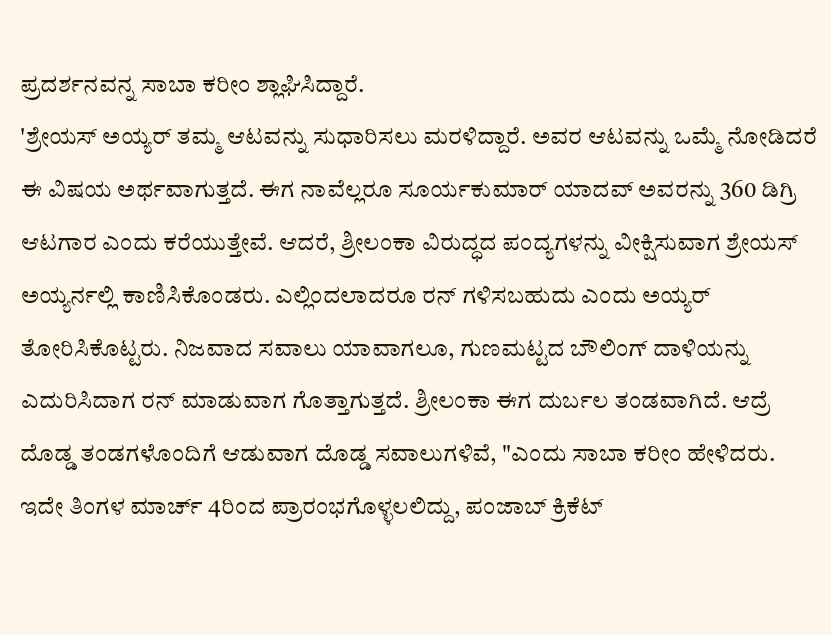ಪ್ರದರ್ಶನವನ್ನ ಸಾಬಾ ಕರೀಂ ಶ್ಲಾಘಿಸಿದ್ದಾರೆ.
'ಶ್ರೇಯಸ್ ಅಯ್ಯರ್ ತಮ್ಮ ಆಟವನ್ನು ಸುಧಾರಿಸಲು ಮರಳಿದ್ದಾರೆ. ಅವರ ಆಟವನ್ನು ಒಮ್ಮೆ ನೋಡಿದರೆ ಈ ವಿಷಯ ಅರ್ಥವಾಗುತ್ತದೆ. ಈಗ ನಾವೆಲ್ಲರೂ ಸೂರ್ಯಕುಮಾರ್ ಯಾದವ್ ಅವರನ್ನು 360 ಡಿಗ್ರಿ ಆಟಗಾರ ಎಂದು ಕರೆಯುತ್ತೇವೆ. ಆದರೆ, ಶ್ರೀಲಂಕಾ ವಿರುದ್ಧದ ಪಂದ್ಯಗಳನ್ನು ವೀಕ್ಷಿಸುವಾಗ ಶ್ರೇಯಸ್ ಅಯ್ಯರ್ನಲ್ಲಿ ಕಾಣಿಸಿಕೊಂಡರು. ಎಲ್ಲಿಂದಲಾದರೂ ರನ್ ಗಳಿಸಬಹುದು ಎಂದು ಅಯ್ಯರ್ ತೋರಿಸಿಕೊಟ್ಟರು. ನಿಜವಾದ ಸವಾಲು ಯಾವಾಗಲೂ, ಗುಣಮಟ್ಟದ ಬೌಲಿಂಗ್ ದಾಳಿಯನ್ನು ಎದುರಿಸಿದಾಗ ರನ್ ಮಾಡುವಾಗ ಗೊತ್ತಾಗುತ್ತದೆ. ಶ್ರೀಲಂಕಾ ಈಗ ದುರ್ಬಲ ತಂಡವಾಗಿದೆ. ಆದ್ರೆ ದೊಡ್ಡ ತಂಡಗಳೊಂದಿಗೆ ಆಡುವಾಗ ದೊಡ್ಡ ಸವಾಲುಗಳಿವೆ, "ಎಂದು ಸಾಬಾ ಕರೀಂ ಹೇಳಿದರು.
ಇದೇ ತಿಂಗಳ ಮಾರ್ಚ್ 4ರಿಂದ ಪ್ರಾರಂಭಗೊಳ್ಳಲಲಿದ್ದು, ಪಂಜಾಬ್ ಕ್ರಿಕೆಟ್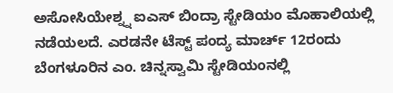ಅಸೋಸಿಯೇಶ್ನ್ನ ಐಎಸ್ ಬಿಂದ್ರಾ ಸ್ಟೇಡಿಯಂ ಮೊಹಾಲಿಯಲ್ಲಿ ನಡೆಯಲದೆ. ಎರಡನೇ ಟೆಸ್ಟ್ ಪಂದ್ಯ ಮಾರ್ಚ್ 12ರಂದು ಬೆಂಗಳೂರಿನ ಎಂ. ಚಿನ್ನಸ್ವಾಮಿ ಸ್ಟೇಡಿಯಂನಲ್ಲಿ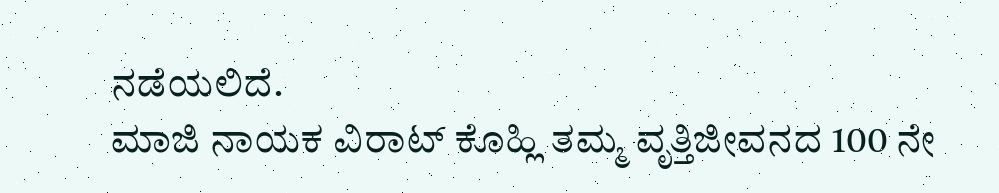ನಡೆಯಲಿದೆ.
ಮಾಜಿ ನಾಯಕ ವಿರಾಟ್ ಕೊಹ್ಲಿ ತಮ್ಮ ವೃತ್ತಿಜೀವನದ 100 ನೇ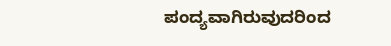ಪಂದ್ಯವಾಗಿರುವುದರಿಂದ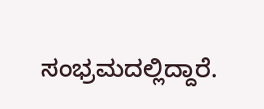ಸಂಭ್ರಮದಲ್ಲಿದ್ದಾರೆ.